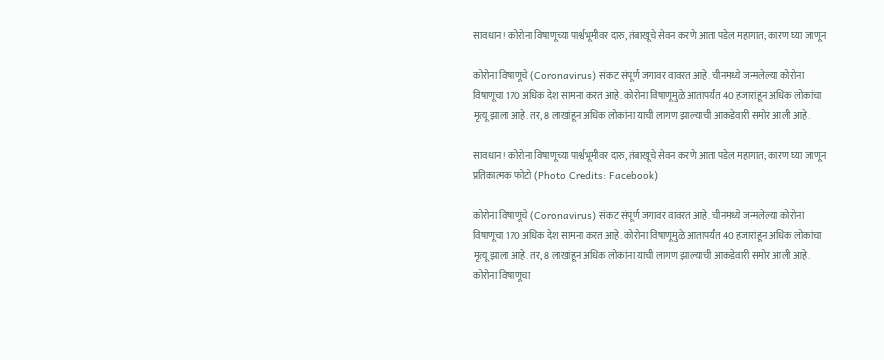सावधान! कोरोना विषाणूच्या पार्श्वभूमीवर दारु, तंबाखूचे सेवन करणे आता पडेल महागात; कारण घ्या जाणून

कोरोना विषाणूचे (Coronavirus) संकट संपूर्ण जगावर वावरत आहे. चीनमध्ये जन्मलेल्या कोरोना विषाणूचा 170 अधिक देश सामना करत आहे. कोरोना विषाणूमुळे आतापर्यंत 40 हजारांहून अधिक लोकांचा मृत्यू झाला आहे. तर, 8 लाखांहून अधिक लोकांना याची लागण झाल्याची आकडेवारी समोर आली आहे.

सावधान! कोरोना विषाणूच्या पार्श्वभूमीवर दारु, तंबाखूचे सेवन करणे आता पडेल महागात; कारण घ्या जाणून
प्रतिकात्मक फोटो (Photo Credits: Facebook)

कोरोना विषाणूचे (Coronavirus) संकट संपूर्ण जगावर वावरत आहे. चीनमध्ये जन्मलेल्या कोरोना विषाणूचा 170 अधिक देश सामना करत आहे. कोरोना विषाणूमुळे आतापर्यंत 40 हजारांहून अधिक लोकांचा मृत्यू झाला आहे. तर, 8 लाखांहून अधिक लोकांना याची लागण झाल्याची आकडेवारी समोर आली आहे. कोरोना विषाणूचा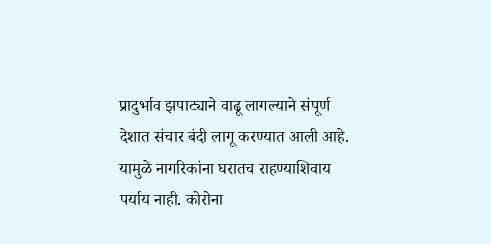प्रादुर्भाव झपाट्याने वाढू लागल्याने संपूर्ण देशात संचार बंदी लागू करण्यात आली आहे. यामुळे नागरिकांना घरातच राहण्याशिवाय पर्याय नाही. कोरोना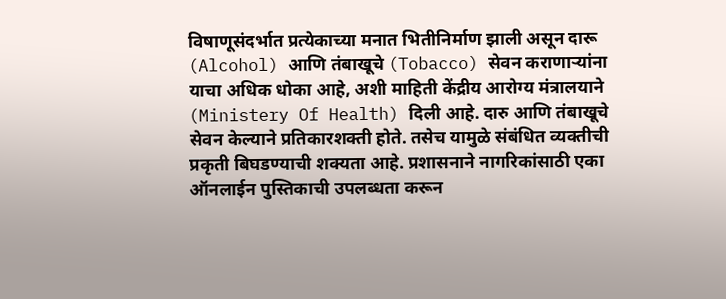विषाणूसंदर्भात प्रत्येकाच्या मनात भितीनिर्माण झाली असून दारू (Alcohol) आणि तंबाखूचे (Tobacco) सेवन कराणाऱ्यांना याचा अधिक धोका आहे, अशी माहिती केंद्रीय आरोग्य मंत्रालयाने (Ministery Of Health) दिली आहे. दारु आणि तंबाखूचे सेवन केल्याने प्रतिकारशक्ती होते. तसेच यामुळे संबंधित व्यक्तीची प्रकृती बिघडण्याची शक्यता आहे. प्रशासनाने नागरिकांसाठी एका ऑनलाईन पुस्तिकाची उपलब्धता करून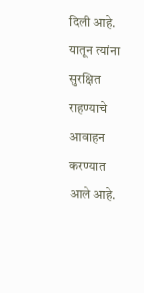दिली आहे. यातून त्यांना सुरक्षित राहण्याचे आवाहन करण्यात आले आहे.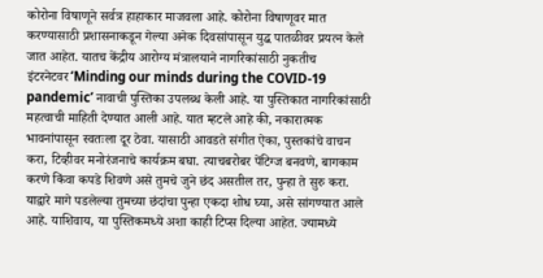कोरोना विषाणूने सर्वत्र हाहाकार माजवला आहे. कोरोना विषाणूवर मात करण्यासाठी प्रशासनाकडून गेल्या अनेक दिवसांपासून युद्ध पातळीवर प्रयत्न केले जात आहेत. यातच केंद्रीय आरोग्य मंत्रालयाने नागरिकांसाठी नुकतीच इंटरनेटवर‘Minding our minds during the COVID-19 pandemic’ नावाची पुस्तिका उपलब्ध केली आहे. या पुस्तिकात नागरिकांसाठी महत्वाची माहिती देण्यात आली आहे. यात म्हटले आहे की, नकारात्मक भावनांपासून स्वतःला दूर ठेवा. यासाठी आवडते संगीत ऐका, पुस्तकांचे वाचन करा, टिव्हीवर मनोरंजनाचे कार्यक्रम बघा. त्याचबरोबर पेंटिग्ज बनवणे, बागकाम करणे किंवा कपडे शिवणे असे तुमचे जुने छंद असतील तर, पुन्हा ते सुरु करा. याद्वारे मागे पडलेल्या तुमच्या छंदांचा पुन्हा एकदा शोध घ्या, असे सांगण्यात आले आहे. याशिवाय, या पुस्तिकमध्ये अशा काही टिप्स दिल्या आहेत. ज्यामध्ये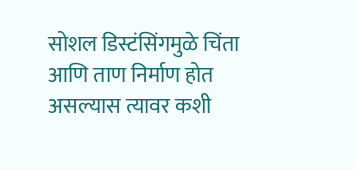सोशल डिस्टंसिंगमुळे चिंता आणि ताण निर्माण होत असल्यास त्यावर कशी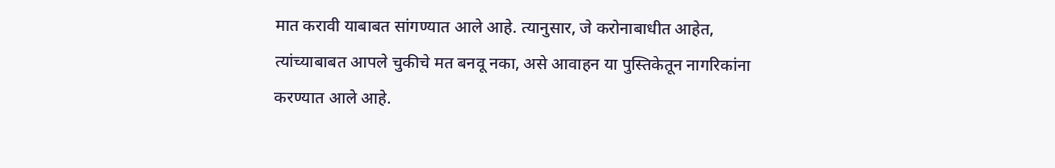मात करावी याबाबत सांगण्यात आले आहे. त्यानुसार, जे करोनाबाधीत आहेत, त्यांच्याबाबत आपले चुकीचे मत बनवू नका, असे आवाहन या पुस्तिकेतून नागरिकांना करण्यात आले आहे.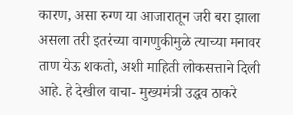कारण, असा रुग्ण या आजारातून जरी बरा झाला असला तरी इतरंच्या वागणुकीमुळे त्याच्या मनावर ताण येऊ शकतो, अशी माहिती लोकसत्ताने दिली आहे. हे देखील वाचा- मुख्यमंत्री उद्धव ठाकरे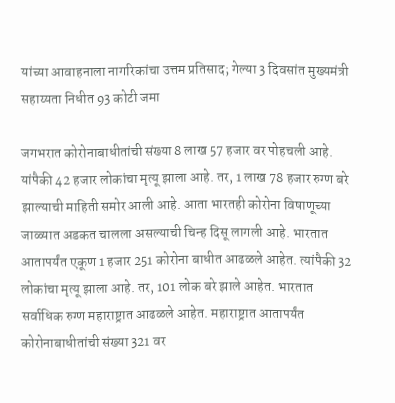यांच्या आवाहनाला नागरिकांचा उत्तम प्रतिसाद; गेल्या 3 दिवसांत मुख्यमंत्री सहाय्यता निधीत 93 कोटी जमा

जगभरात कोरोनाबाधीतांची संख्या 8 लाख 57 हजार वर पोहचली आहे. यांपैकी 42 हजार लोकांचा मृत्यू झाला आहे. तर, 1 लाख 78 हजार रुग्ण बरे झाल्याची माहिती समोर आली आहे. आता भारतही कोरोना विषाणूच्या जाळ्यात अडकत चालला असल्याची चिन्ह दिसू लागली आहे. भारतात आतापर्यंत एकूण 1 हजार 251 कोरोना बाधीत आढळले आहेत. त्यांपैकी 32 लोकांचा मृत्यू झाला आहे. तर, 101 लोक बरे झाले आहेत. भारतात सर्वाधिक रुग्ण महाराष्ट्रात आढळले आहेत. महाराष्ट्रात आतापर्यंत कोरोनाबाधीतांची संख्या 321 वर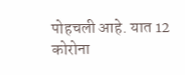पोहचली आहे. यात 12 कोरोना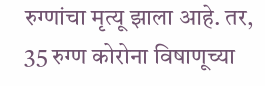रुग्णांचा मृत्यू झाला आहे. तर, 35 रुग्ण कोरोना विषाणूच्या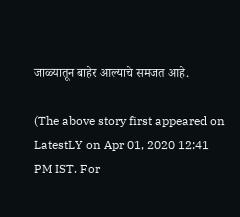जाळ्यातून बाहेर आल्याचे समजत आहे.

(The above story first appeared on LatestLY on Apr 01, 2020 12:41 PM IST. For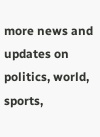more news and updates on politics, world, sports,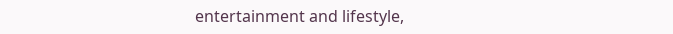entertainment and lifestyle,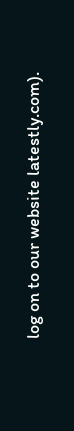log on to our website latestly.com).